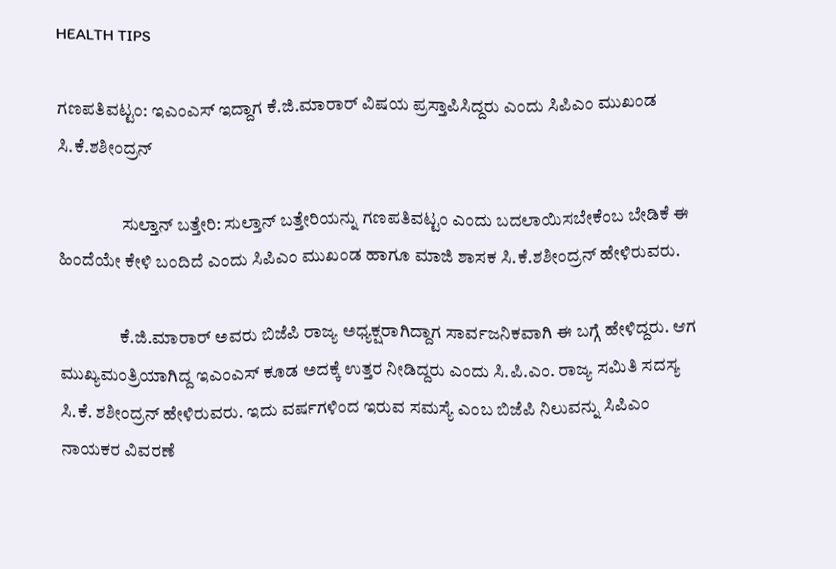HEALTH TIPS

ಗಣಪತಿವಟ್ಟಂ: ಇಎಂಎಸ್ ಇದ್ದಾಗ ಕೆ.ಜಿ.ಮಾರಾರ್ ವಿಷಯ ಪ್ರಸ್ತಾಪಿಸಿದ್ದರು ಎಂದು ಸಿಪಿಎಂ ಮುಖಂಡ ಸಿ.ಕೆ.ಶಶೀಂದ್ರನ್

                  ಸುಲ್ತಾನ್ ಬತ್ತೇರಿ: ಸುಲ್ತಾನ್ ಬತ್ತೇರಿಯನ್ನು ಗಣಪತಿವಟ್ಟಂ ಎಂದು ಬದಲಾಯಿಸಬೇಕೆಂಬ ಬೇಡಿಕೆ ಈ ಹಿಂದೆಯೇ ಕೇಳಿ ಬಂದಿದೆ ಎಂದು ಸಿಪಿಎಂ ಮುಖಂಡ ಹಾಗೂ ಮಾಜಿ ಶಾಸಕ ಸಿ.ಕೆ.ಶಶೀಂದ್ರನ್ ಹೇಳಿರುವರು.

                 ಕೆ.ಜಿ.ಮಾರಾರ್ ಅವರು ಬಿಜೆಪಿ ರಾಜ್ಯ ಅಧ್ಯಕ್ಷರಾಗಿದ್ದಾಗ ಸಾರ್ವಜನಿಕವಾಗಿ ಈ ಬಗ್ಗೆ ಹೇಳಿದ್ದರು. ಆಗ ಮುಖ್ಯಮಂತ್ರಿಯಾಗಿದ್ದ ಇಎಂಎಸ್ ಕೂಡ ಅದಕ್ಕೆ ಉತ್ತರ ನೀಡಿದ್ದರು ಎಂದು ಸಿ.ಪಿ.ಎಂ. ರಾಜ್ಯ ಸಮಿತಿ ಸದಸ್ಯ ಸಿ.ಕೆ. ಶಶೀಂದ್ರನ್ ಹೇಳಿರುವರು. ಇದು ವರ್ಷಗಳಿಂದ ಇರುವ ಸಮಸ್ಯೆ ಎಂಬ ಬಿಜೆಪಿ ನಿಲುವನ್ನು ಸಿಪಿಎಂ ನಾಯಕರ ವಿವರಣೆ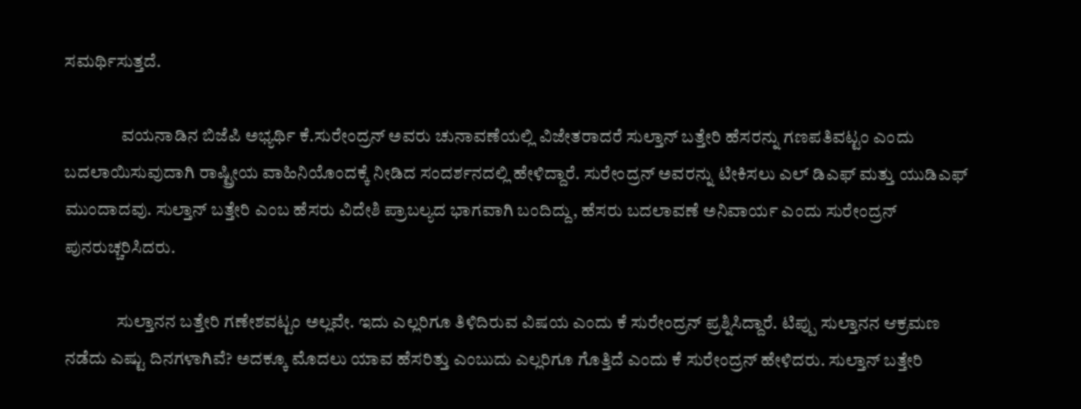ಸಮರ್ಥಿಸುತ್ತದೆ.

                ವಯನಾಡಿನ ಬಿಜೆಪಿ ಅಭ್ಯರ್ಥಿ ಕೆ.ಸುರೇಂದ್ರನ್ ಅವರು ಚುನಾವಣೆಯಲ್ಲಿ ವಿಜೇತರಾದರೆ ಸುಲ್ತಾನ್ ಬತ್ತೇರಿ ಹೆಸರನ್ನು ಗಣಪತಿವಟ್ಟಂ ಎಂದು ಬದಲಾಯಿಸುವುದಾಗಿ ರಾಷ್ಟ್ರೀಯ ವಾಹಿನಿಯೊಂದಕ್ಕೆ ನೀಡಿದ ಸಂದರ್ಶನದಲ್ಲಿ ಹೇಳಿದ್ದಾರೆ. ಸುರೇಂದ್ರನ್ ಅವರನ್ನು ಟೀಕಿಸಲು ಎಲ್ ಡಿಎಫ್ ಮತ್ತು ಯುಡಿಎಫ್ ಮುಂದಾದವು. ಸುಲ್ತಾನ್ ಬತ್ತೇರಿ ಎಂಬ ಹೆಸರು ವಿದೇಶಿ ಪ್ರಾಬಲ್ಯದ ಭಾಗವಾಗಿ ಬಂದಿದ್ದು, ಹೆಸರು ಬದಲಾವಣೆ ಅನಿವಾರ್ಯ ಎಂದು ಸುರೇಂದ್ರನ್ ಪುನರುಚ್ಚರಿಸಿದರು.

               ಸುಲ್ತಾನನ ಬತ್ತೇರಿ ಗಣೇಶವಟ್ಟಂ ಅಲ್ಲವೇ. ಇದು ಎಲ್ಲರಿಗೂ ತಿಳಿದಿರುವ ವಿಷಯ ಎಂದು ಕೆ ಸುರೇಂದ್ರನ್ ಪ್ರಶ್ನಿಸಿದ್ದಾರೆ. ಟಿಪ್ಪು ಸುಲ್ತಾನನ ಆಕ್ರಮಣ ನಡೆದು ಎಷ್ಟು ದಿನಗಳಾಗಿವೆ? ಅದಕ್ಕೂ ಮೊದಲು ಯಾವ ಹೆಸರಿತ್ತು ಎಂಬುದು ಎಲ್ಲರಿಗೂ ಗೊತ್ತಿದೆ ಎಂದು ಕೆ ಸುರೇಂದ್ರನ್ ಹೇಳಿದರು. ಸುಲ್ತಾನ್ ಬತ್ತೇರಿ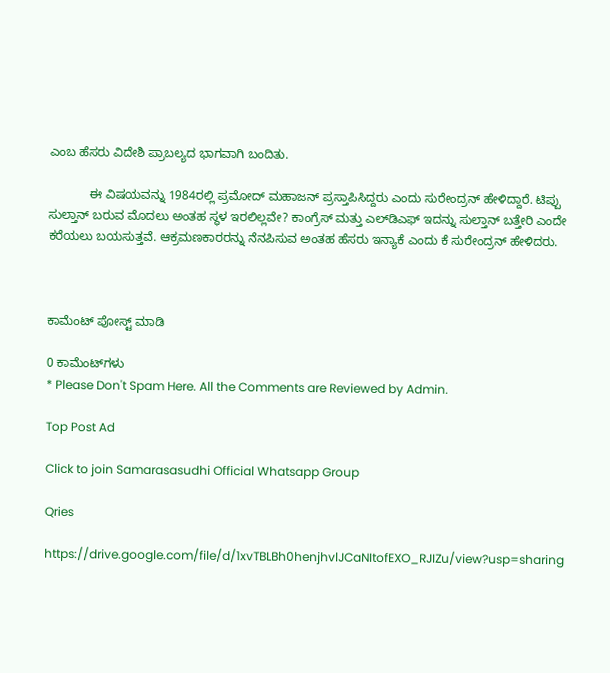ಎಂಬ ಹೆಸರು ವಿದೇಶಿ ಪ್ರಾಬಲ್ಯದ ಭಾಗವಾಗಿ ಬಂದಿತು.

            ಈ ವಿಷಯವನ್ನು 1984ರಲ್ಲಿ ಪ್ರಮೋದ್ ಮಹಾಜನ್ ಪ್ರಸ್ತಾಪಿಸಿದ್ದರು ಎಂದು ಸುರೇಂದ್ರನ್ ಹೇಳಿದ್ದಾರೆ. ಟಿಪ್ಪು ಸುಲ್ತಾನ್ ಬರುವ ಮೊದಲು ಅಂತಹ ಸ್ಥಳ ಇರಲಿಲ್ಲವೇ? ಕಾಂಗ್ರೆಸ್ ಮತ್ತು ಎಲ್‍ಡಿಎಫ್ ಇದನ್ನು ಸುಲ್ತಾನ್ ಬತ್ತೇರಿ ಎಂದೇ ಕರೆಯಲು ಬಯಸುತ್ತವೆ. ಆಕ್ರಮಣಕಾರರನ್ನು ನೆನಪಿಸುವ ಅಂತಹ ಹೆಸರು ಇನ್ಯಾಕೆ ಎಂದು ಕೆ ಸುರೇಂದ್ರನ್ ಹೇಳಿದರು.



ಕಾಮೆಂಟ್‌‌ ಪೋಸ್ಟ್‌ ಮಾಡಿ

0 ಕಾಮೆಂಟ್‌ಗಳು
* Please Don't Spam Here. All the Comments are Reviewed by Admin.

Top Post Ad

Click to join Samarasasudhi Official Whatsapp Group

Qries

https://drive.google.com/file/d/1xvTBLBh0henjhvlJCaNItofEXO_RJIZu/view?usp=sharing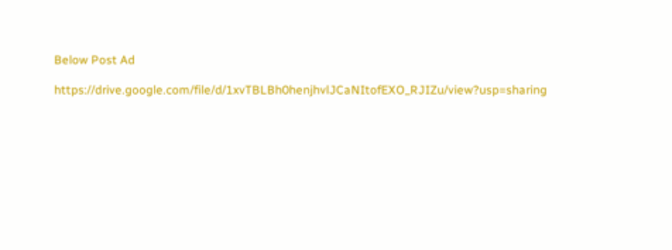Below Post Ad

https://drive.google.com/file/d/1xvTBLBh0henjhvlJCaNItofEXO_RJIZu/view?usp=sharing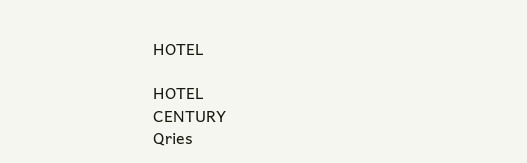HOTEL

HOTEL
CENTURY
Qries